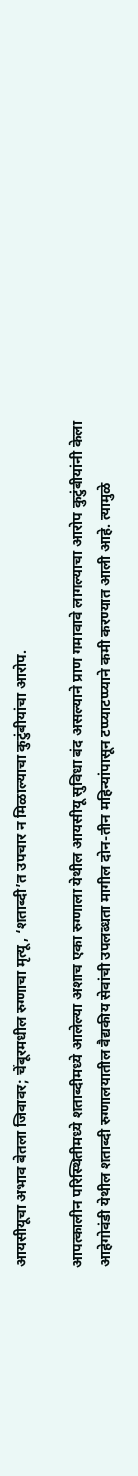आयसीयूचा अभाव बेतला जिवावर; चेंबूरमधील रुग्णाचा मृत्यू, ‘शताब्दी’त उपचार न मिळाल्याचा कुटुंबीयांचा आरोप.

आपत्कालीन परिस्थितीमध्ये शताब्दीमध्ये आलेल्या अशाच एका रुग्णाला येथील आयसीयू सुविधा बंद असल्याने प्राण गमावावे लागल्याचा आरोप कुटुंबीयांनी केला आहेगोवंडी येथील शताब्दी रुग्णालयातील वैद्यकीय सेवांची उपलब्धता मागील दोन-तीन महिन्यांपासून टप्प्याटप्प्याने कमी करण्यात आली आहे. त्यामुळे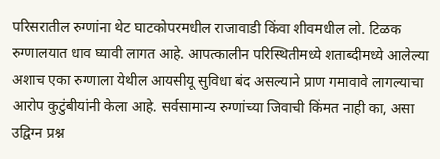परिसरातील रुग्णांना थेट घाटकोपरमधील राजावाडी किंवा शीवमधील लो. टिळक रुग्णालयात धाव घ्यावी लागत आहे. आपत्कालीन परिस्थितीमध्ये शताब्दीमध्ये आलेल्या अशाच एका रुग्णाला येथील आयसीयू सुविधा बंद असल्याने प्राण गमावावे लागल्याचा आरोप कुटुंबीयांनी केला आहे. सर्वसामान्य रुग्णांच्या जिवाची किंमत नाही का, असा उद्विग्न प्रश्न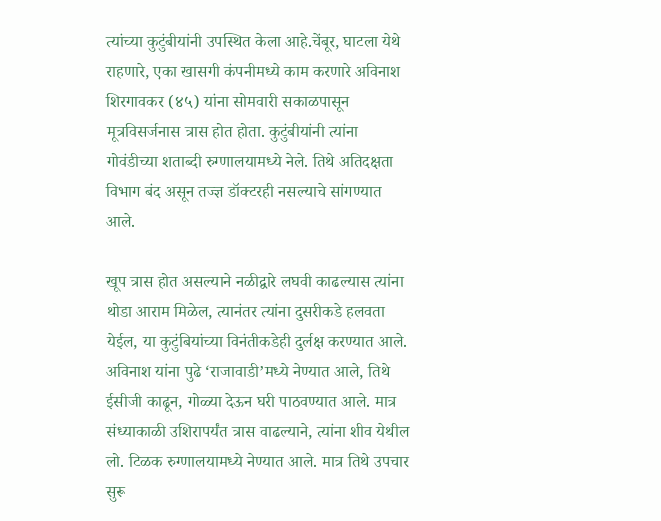त्यांच्या कुटुंबीयांनी उपस्थित केला आहे.चेंबूर, घाटला येथे राहणारे, एका खासगी कंपनीमध्ये काम करणारे अविनाश शिरगावकर (४५) यांना सोमवारी सकाळपासून मूत्रविसर्जनास त्रास होत होता. कुटुंबीयांनी त्यांना गोवंडीच्या शताब्दी रुग्णालयामध्ये नेले. तिथे अतिदक्षता विभाग बंद असून तज्ज्ञ डॉक्टरही नसल्याचे सांगण्यात आले.

खूप त्रास होत असल्याने नळीद्वारे लघवी काढल्यास त्यांना थोडा आराम मिळेल, त्यानंतर त्यांना दुसरीकडे हलवता येईल, या कुटुंबियांच्या विनंतीकडेही दुर्लक्ष करण्यात आले. अविनाश यांना पुढे ‘राजावाडी’मध्ये नेण्यात आले, तिथे ईसीजी काढून, गोळ्या देऊन घरी पाठवण्यात आले. मात्र संध्याकाळी उशिरापर्यंत त्रास वाढल्याने, त्यांना शीव येथील लो. टिळक रुग्णालयामध्ये नेण्यात आले. मात्र तिथे उपचार सुरू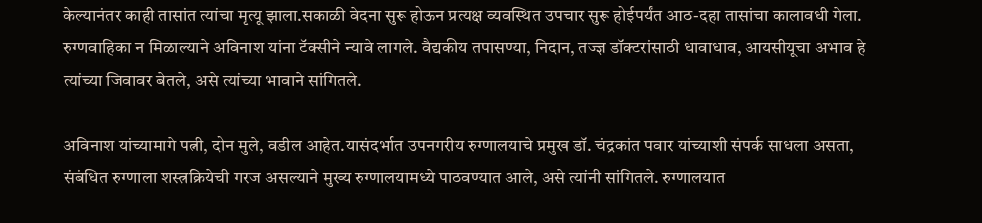केल्यानंतर काही तासांत त्यांचा मृत्यू झाला.सकाळी वेदना सुरू होऊन प्रत्यक्ष व्यवस्थित उपचार सुरू होईपर्यंत आठ-दहा तासांचा कालावधी गेला. रुग्णवाहिका न मिळाल्याने अविनाश यांना टॅक्सीने न्यावे लागले. वैद्यकीय तपासण्या, निदान, तज्ज्ञ डॉक्टरांसाठी धावाधाव, आयसीयूचा अभाव हे त्यांच्या जिवावर बेतले, असे त्यांच्या भावाने सांगितले.

अविनाश यांच्यामागे पत्नी, दोन मुले, वडील आहेत.यासंदर्भात उपनगरीय रुग्णालयाचे प्रमुख डॉ. चंद्रकांत पवार यांच्याशी संपर्क साधला असता, संबंधित रुग्णाला शस्त्रक्रियेची गरज असल्याने मुख्य रुग्णालयामध्ये पाठवण्यात आले, असे त्यांनी सांगितले. रुग्णालयात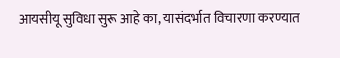आयसीयू सुविधा सुरू आहे का, यासंदर्भात विचारणा करण्यात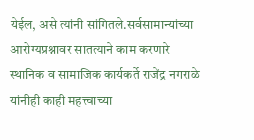येईल, असे त्यांनी सांगितले.सर्वसामान्यांच्या आरोग्यप्रश्नावर सातत्याने काम करणारे स्थानिक व सामाजिक कार्यकर्ते राजेंद्र नगराळे यांनीही काही महत्त्वाच्या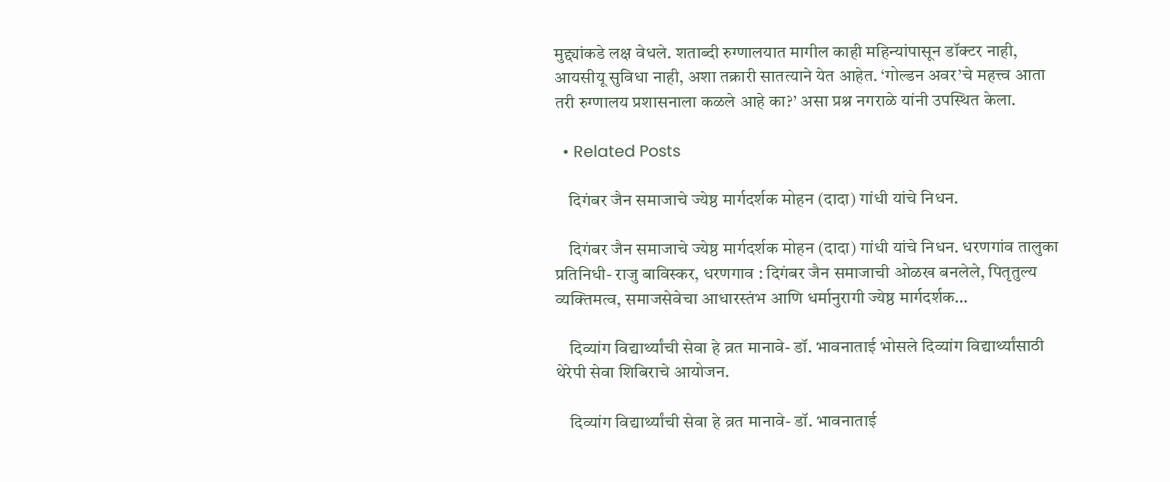मुद्द्यांकडे लक्ष वेधले. शताब्दी रुग्णालयात मागील काही महिन्यांपासून डॉक्टर नाही, आयसीयू सुविधा नाही, अशा तक्रारी सातत्याने येत आहेत. ‘गोल्डन अवर’चे महत्त्व आता तरी रुग्णालय प्रशासनाला कळले आहे का?’ असा प्रश्न नगराळे यांनी उपस्थित केला.

  • Related Posts

    दिगंबर जैन समाजाचे ज्येष्ठ मार्गदर्शक मोहन (दादा) गांधी यांचे निधन.

    दिगंबर जैन समाजाचे ज्येष्ठ मार्गदर्शक मोहन (दादा) गांधी यांचे निधन. धरणगांव तालुका प्रतिनिधी- राजु बाविस्कर, धरणगाव : दिगंबर जैन समाजाची ओळख बनलेले, पितृतुल्य व्यक्तिमत्व, समाजसेवेचा आधारस्तंभ आणि धर्मानुरागी ज्येष्ठ मार्गदर्शक…

    दिव्यांग विद्यार्थ्यांची सेवा हे व्रत मानावे- डॉ. भावनाताई भोसले दिव्यांग विद्यार्थ्यांसाठी थेरेपी सेवा शिबिराचे आयोजन.

    दिव्यांग विद्यार्थ्यांची सेवा हे व्रत मानावे- डॉ. भावनाताई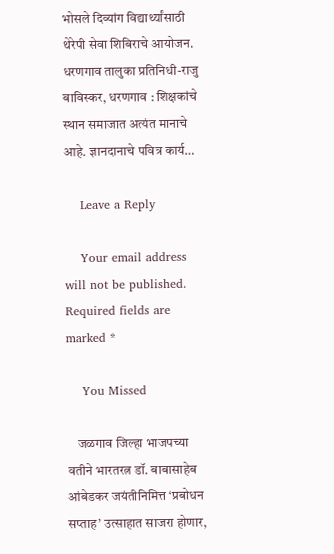भोसले दिव्यांग विद्यार्थ्यांसाठी थेरेपी सेवा शिबिराचे आयोजन. धरणगाव तालुका प्रतिनिधी-राजु बाविस्कर, धरणगाव : शिक्षकांचे स्थान समाजात अत्यंत मानाचे आहे. ज्ञानदानाचे पवित्र कार्य…

    Leave a Reply

    Your email address will not be published. Required fields are marked *

    You Missed

    जळगाव जिल्हा भाजपच्या वतीने भारतरत्न डॉ. बाबासाहेब आंबेडकर जयंतीनिमित्त ‘प्रबोधन सप्ताह’ उत्साहात साजरा होणार,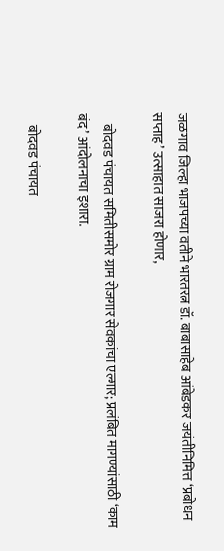जळगाव जिल्हा भाजपच्या वतीने भारतरत्न डॉ. बाबासाहेब आंबेडकर जयंतीनिमित्त ‘प्रबोधन सप्ताह’ उत्साहात साजरा होणार,

    बोदवड पंचायत समितीसमोर ग्राम रोजगार सेवकांचा एल्गार; प्रलंबित मागण्यांसाठी ‘काम बंद’ आंदोलनाचा इशारा.

    बोदवड पंचायत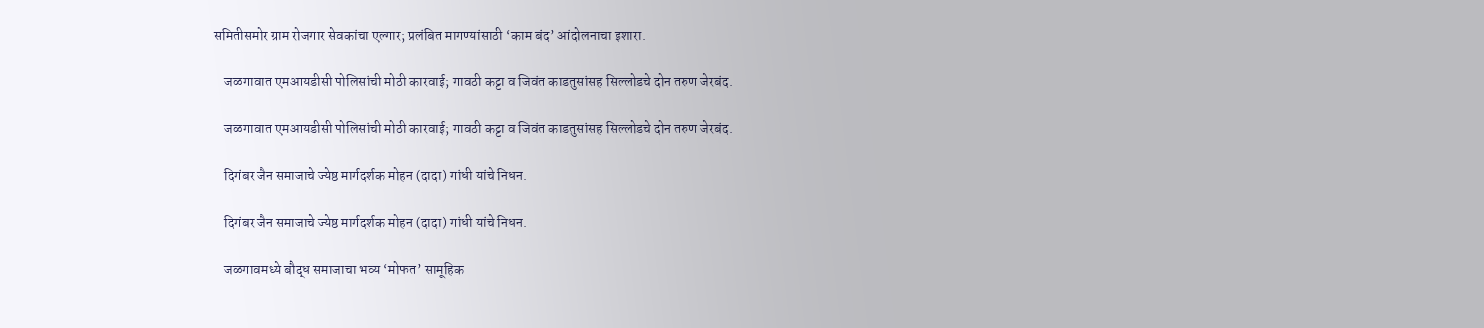समितीसमोर ग्राम रोजगार सेवकांचा एल्गार; प्रलंबित मागण्यांसाठी ‘काम बंद’ आंदोलनाचा इशारा.

    जळगावात एमआयडीसी पोलिसांची मोठी कारवाई; गावठी कट्टा व जिवंत काडतुसांसह सिल्लोडचे दोन तरुण जेरबंद.

    जळगावात एमआयडीसी पोलिसांची मोठी कारवाई; गावठी कट्टा व जिवंत काडतुसांसह सिल्लोडचे दोन तरुण जेरबंद.

    दिगंबर जैन समाजाचे ज्येष्ठ मार्गदर्शक मोहन (दादा) गांधी यांचे निधन.

    दिगंबर जैन समाजाचे ज्येष्ठ मार्गदर्शक मोहन (दादा) गांधी यांचे निधन.

    जळगावमध्ये बौद्ध समाजाचा भव्य ‘मोफत’ सामूहिक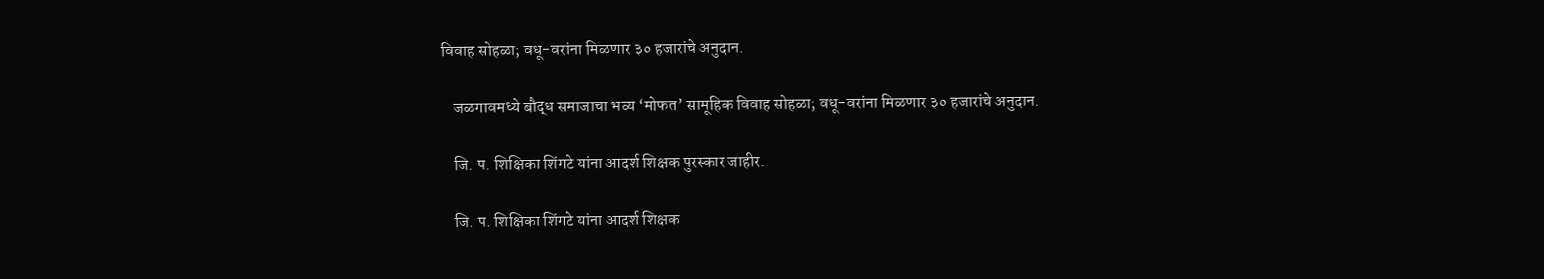विवाह सोहळा; वधू-वरांना मिळणार ३० हजारांचे अनुदान.

    जळगावमध्ये बौद्ध समाजाचा भव्य ‘मोफत’ सामूहिक विवाह सोहळा; वधू-वरांना मिळणार ३० हजारांचे अनुदान.

    जि. प. शिक्षिका शिंगटे यांना आदर्श शिक्षक पुरस्कार जाहीर.

    जि. प. शिक्षिका शिंगटे यांना आदर्श शिक्षक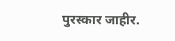पुरस्कार जाहीर.